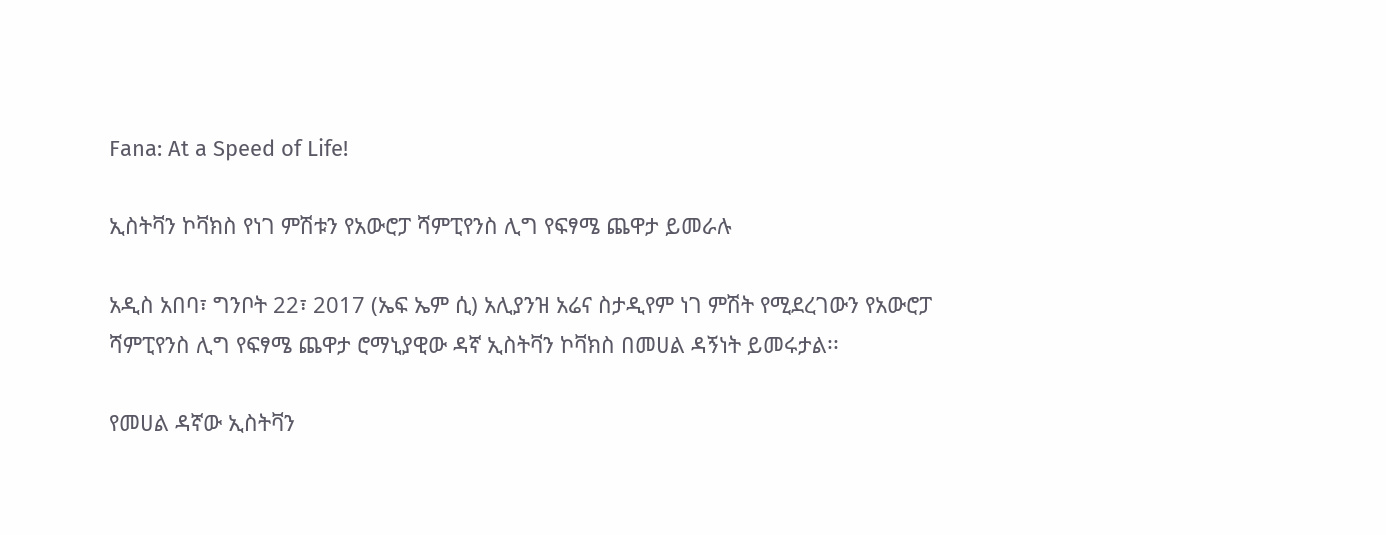Fana: At a Speed of Life!

ኢስትቫን ኮቫክስ የነገ ምሽቱን የአውሮፓ ሻምፒየንስ ሊግ የፍፃሜ ጨዋታ ይመራሉ

አዲስ አበባ፣ ግንቦት 22፣ 2017 (ኤፍ ኤም ሲ) አሊያንዝ አሬና ስታዲየም ነገ ምሽት የሚደረገውን የአውሮፓ ሻምፒየንስ ሊግ የፍፃሜ ጨዋታ ሮማኒያዊው ዳኛ ኢስትቫን ኮቫክስ በመሀል ዳኝነት ይመሩታል፡፡

የመሀል ዳኛው ኢስትቫን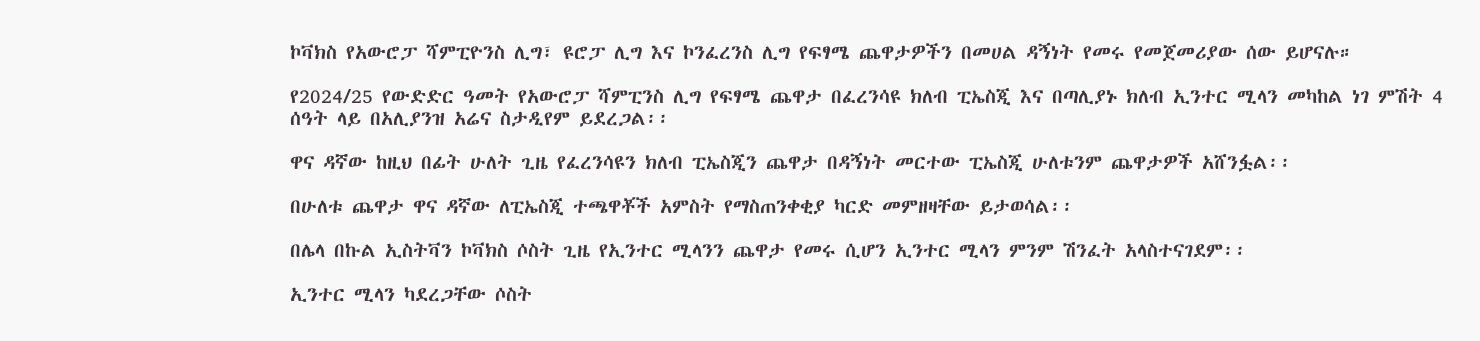ኮቫክስ የአውሮፓ ሻምፒዮንስ ሊግ፣ ዩሮፓ ሊግ እና ኮንፈረንስ ሊግ የፍፃሜ ጨዋታዎችን በመሀል ዳኝነት የመሩ የመጀመሪያው ሰው ይሆናሉ።

የ2024/25 የውድድር ዓመት የአውሮፓ ሻምፒንስ ሊግ የፍፃሜ ጨዋታ በፈረንሳዩ ክለብ ፒኤስጂ እና በጣሊያኑ ክለብ ኢንተር ሚላን መካከል ነገ ምሽት 4 ሰዓት ላይ በአሊያንዝ አሬና ስታዲየም ይደረጋል፡፡

ዋና ዳኛው ከዚህ በፊት ሁለት ጊዜ የፈረንሳዩን ክለብ ፒኤስጂን ጨዋታ በዳኝነት መርተው ፒኤስጂ ሁለቱንም ጨዋታዎች አሸንፏል፡፡

በሁለቱ ጨዋታ ዋና ዳኛው ለፒኤስጂ ተጫዋቾች አምስት የማስጠንቀቂያ ካርድ መምዘዛቸው ይታወሳል፡፡

በሌላ በኩል ኢስትቫን ኮቫክስ ሶስት ጊዜ የኢንተር ሚላንን ጨዋታ የመሩ ሲሆን ኢንተር ሚላን ምንም ሽንፈት አላስተናገደም፡፡

ኢንተር ሚላን ካደረጋቸው ሶስት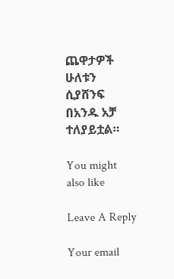ጨዋታዎች ሁለቱን ሲያሸንፍ በአንዱ አቻ ተለያይቷል።

You might also like

Leave A Reply

Your email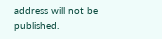address will not be published.